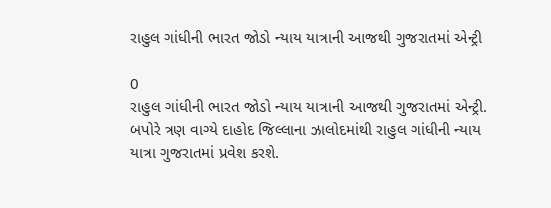રાહુલ ગાંધીની ભારત જોડો ન્યાય યાત્રાની આજથી ગુજરાતમાં એન્ટ્રી

0
રાહુલ ગાંધીની ભારત જોડો ન્યાય યાત્રાની આજથી ગુજરાતમાં એન્ટ્રી. બપોરે ત્રણ વાગ્યે દાહોદ જિલ્લાના ઝાલોદમાંથી રાહુલ ગાંધીની ન્યાય યાત્રા ગુજરાતમાં પ્રવેશ કરશે.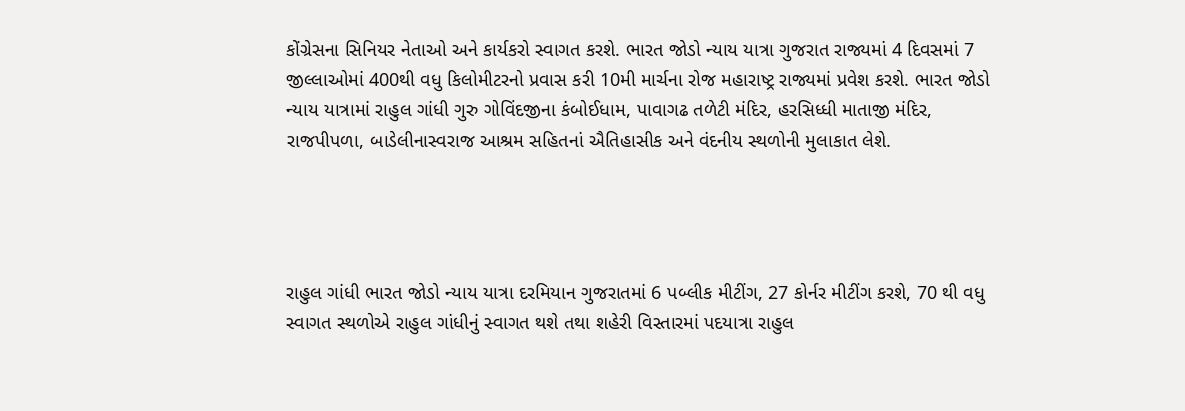કોંગ્રેસના સિનિયર નેતાઓ અને કાર્યકરો સ્વાગત કરશે. ભારત જોડો ન્યાય યાત્રા ગુજરાત રાજ્યમાં 4 દિવસમાં 7 જીલ્લાઓમાં 400થી વધુ કિલોમીટરનો પ્રવાસ કરી 10મી માર્ચના રોજ મહારાષ્ટ્ર રાજ્યમાં પ્રવેશ કરશે. ભારત જોડો ન્યાય યાત્રામાં રાહુલ ગાંધી ગુરુ ગોવિંદજીના કંબોઈધામ, પાવાગઢ તળેટી મંદિર, હરસિધ્ધી માતાજી મંદિર, રાજપીપળા, બાડેલીનાસ્વરાજ આશ્રમ સહિતનાં ઐતિહાસીક અને વંદનીય સ્થળોની મુલાકાત લેશે.




રાહુલ ગાંધી ભારત જોડો ન્યાય યાત્રા દરમિયાન ગુજરાતમાં 6 પબ્લીક મીટીંગ, 27 કોર્નર મીટીંગ કરશે, 70 થી વધુ સ્વાગત સ્થળોએ રાહુલ ગાંધીનું સ્વાગત થશે તથા શહેરી વિસ્તારમાં પદયાત્રા રાહુલ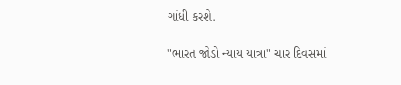ગાંધી કરશે.

"ભારત જોડો ન્યાય યાત્રા" ચાર દિવસમાં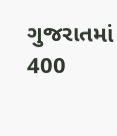ગુજરાતમાં 400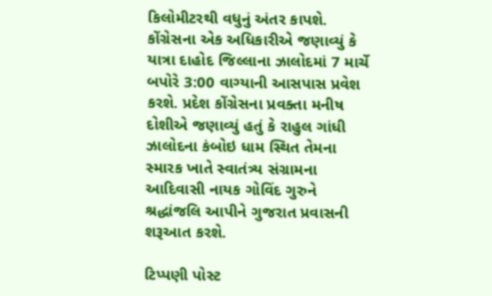કિલોમીટરથી વધુનું અંતર કાપશે. કોંગ્રેસના એક અધિકારીએ જણાવ્યું કે યાત્રા દાહોદ જિલ્લાના ઝાલોદમાં 7 માર્ચે બપોરે 3:00 વાગ્યાની આસપાસ પ્રવેશ કરશે. પ્રદેશ કોંગ્રેસના પ્રવક્તા મનીષ દોશીએ જણાવ્યું હતું કે રાહુલ ગાંધી ઝાલોદના કંબોઇ ધામ સ્થિત તેમના સ્મારક ખાતે સ્વાતંત્ર્ય સંગ્રામના આદિવાસી નાયક ગોવિંદ ગુરુને શ્રદ્ધાંજલિ આપીને ગુજરાત પ્રવાસની શરૂઆત કરશે.

ટિપ્પણી પોસ્ટ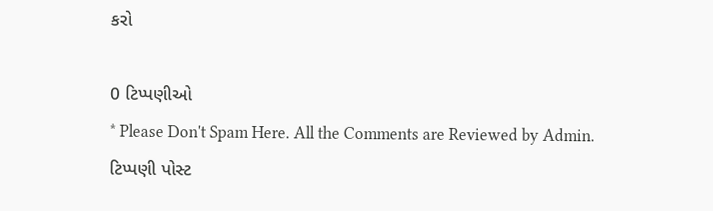કરો

0 ટિપ્પણીઓ
* Please Don't Spam Here. All the Comments are Reviewed by Admin.
ટિપ્પણી પોસ્ટ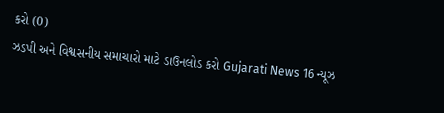કરો (0)
ઝડપી અને વિશ્વસનીય સમાચારો માટે ડાઉનલોડ કરો Gujarati News 16 ન્યૂઝ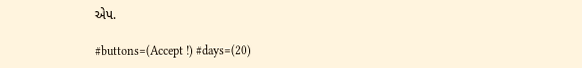એપ.

#buttons=(Accept !) #days=(20)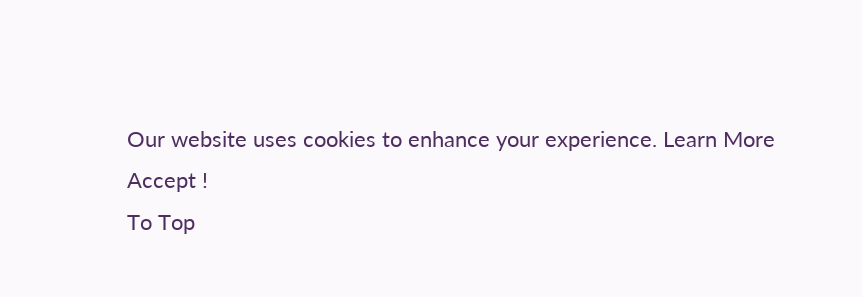Our website uses cookies to enhance your experience. Learn More
Accept !
To Top